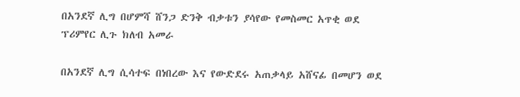በአንደኛ ሊግ በሆምሻ ሸንጋ ድንቅ ብቃቱን ያሳየው የመስመር አጥቂ ወደ ፕሪምየር ሊጉ ክለብ አመራ

በአንደኛ ሊግ ሲሳተፍ በነበረው እና የውድደሩ አጠቃላይ አሸናፊ በመሆን ወደ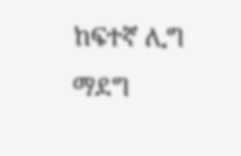ከፍተኛ ሊግ ማደግ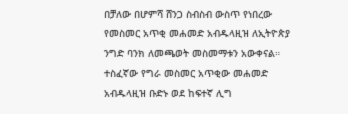በቻለው በሆምሻ ሸንጋ ስብስብ ውስጥ የነበረው የመስመር አጥቂ መሐመድ አብዱላዚዝ ለኢትዮጵያ ንግድ ባንክ ለመጫወት መስመማቱን አውቀናል። ተስፈኛው የግራ መስመር አጥቂው መሐመድ አብዱላዚዝ ቡድኑ ወደ ከፍተኛ ሊግ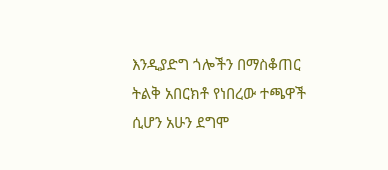እንዲያድግ ጎሎችን በማስቆጠር ትልቅ አበርክቶ የነበረው ተጫዋች ሲሆን አሁን ደግሞ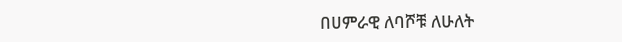በሀምራዊ ለባሾቹ ለሁለት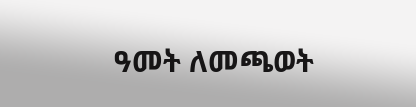ዓመት ለመጫወት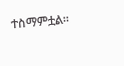ተስማምቷል።